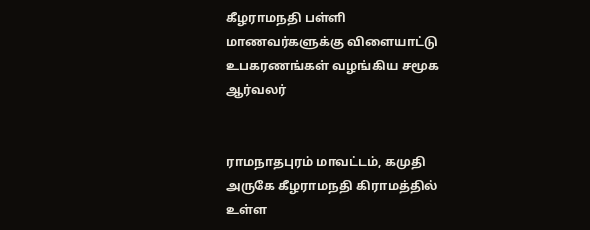கீழராமநதி பள்ளி மாணவர்களுக்கு விளையாட்டு உபகரணங்கள் வழங்கிய சமூக ஆர்வலர்


ராமநாதபுரம் மாவட்டம், கமுதி அருகே கீழராமநதி கிராமத்தில் உள்ள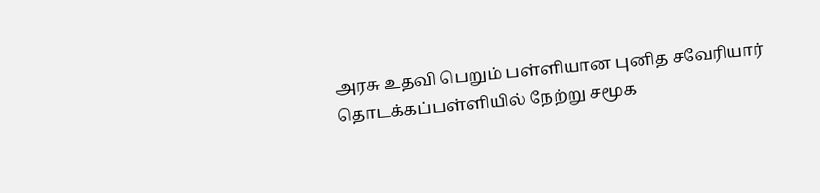அரசு உதவி பெறும் பள்ளியான புனித சவேரியார் தொடக்கப்பள்ளியில் நேற்று சமூக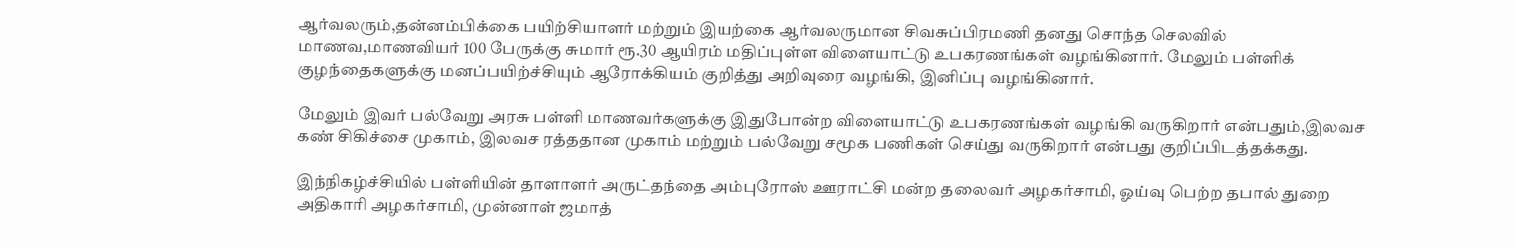ஆர்வலரும்,தன்னம்பிக்கை பயிற்சியாளர் மற்றும் இயற்கை ஆர்வலருமான சிவசுப்பிரமணி தனது சொந்த செலவில் மாணவ,மாணவியர் 100 பேருக்கு சுமார் ரூ.30 ஆயிரம் மதிப்புள்ள விளையாட்டு உபகரணங்கள் வழங்கினார். மேலும் பள்ளிக் குழந்தைகளுக்கு மனப்பயிற்ச்சியும் ஆரோக்கியம் குறித்து அறிவுரை வழங்கி, இனிப்பு வழங்கினார்.

மேலும் இவர் பல்வேறு அரசு பள்ளி மாணவர்களுக்கு இதுபோன்ற விளையாட்டு உபகரணங்கள் வழங்கி வருகிறார் என்பதும்,இலவச கண் சிகிச்சை முகாம், இலவச ரத்ததான முகாம் மற்றும் பல்வேறு சமூக பணிகள் செய்து வருகிறார் என்பது குறிப்பிடத்தக்கது.

இந்நிகழ்ச்சியில் பள்ளியின் தாளாளர் அருட்தந்தை அம்புரோஸ் ஊராட்சி மன்ற தலைவர் அழகர்சாமி, ஓய்வு பெற்ற தபால் துறை அதிகாரி அழகர்சாமி, முன்னாள் ஜமாத்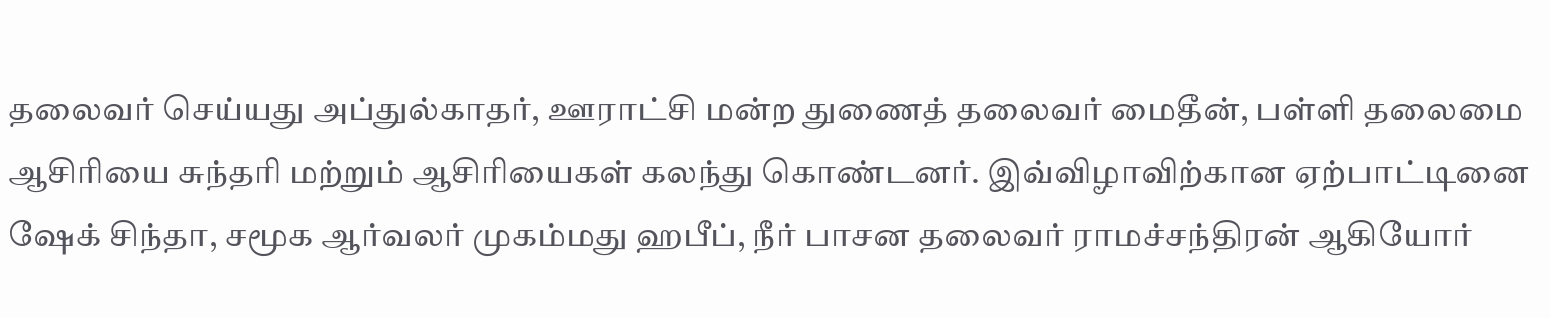தலைவர் செய்யது அப்துல்காதர், ஊராட்சி மன்ற துணைத் தலைவர் மைதீன், பள்ளி தலைமை ஆசிரியை சுந்தரி மற்றும் ஆசிரியைகள் கலந்து கொண்டனர். இவ்விழாவிற்கான ஏற்பாட்டினை ஷேக் சிந்தா, சமூக ஆர்வலர் முகம்மது ஹபீப், நீர் பாசன தலைவர் ராமச்சந்திரன் ஆகியோர்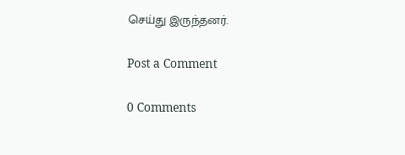செய்து இருந்தனர்.

Post a Comment

0 Comments